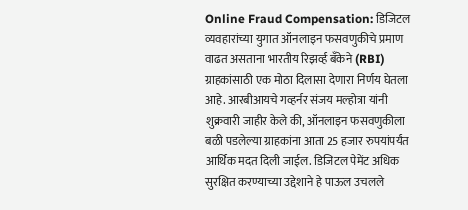Online Fraud Compensation: डिजिटल व्यवहारांच्या युगात ऑनलाइन फसवणुकीचे प्रमाण वाढत असताना भारतीय रिझर्व्ह बँकेने (RBI) ग्राहकांसाठी एक मोठा दिलासा देणारा निर्णय घेतला आहे. आरबीआयचे गव्हर्नर संजय मल्होत्रा यांनी शुक्रवारी जाहीर केले की, ऑनलाइन फसवणुकीला बळी पडलेल्या ग्राहकांना आता 25 हजार रुपयांपर्यंत आर्थिक मदत दिली जाईल. डिजिटल पेमेंट अधिक सुरक्षित करण्याच्या उद्देशाने हे पाऊल उचलले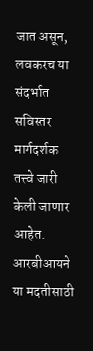जात असून, लवकरच या संदर्भात सविस्तर मार्गदर्शक तत्त्वे जारी केली जाणार आहेत.
आरबीआयने या मदतीसाठी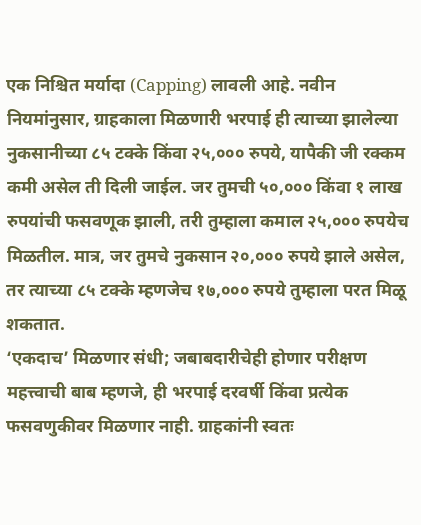एक निश्चित मर्यादा (Capping) लावली आहे. नवीन नियमांनुसार, ग्राहकाला मिळणारी भरपाई ही त्याच्या झालेल्या नुकसानीच्या ८५ टक्के किंवा २५,००० रुपये, यापैकी जी रक्कम कमी असेल ती दिली जाईल. जर तुमची ५०,००० किंवा १ लाख रुपयांची फसवणूक झाली, तरी तुम्हाला कमाल २५,००० रुपयेच मिळतील. मात्र, जर तुमचे नुकसान २०,००० रुपये झाले असेल, तर त्याच्या ८५ टक्के म्हणजेच १७,००० रुपये तुम्हाला परत मिळू शकतात.
‘एकदाच’ मिळणार संधी; जबाबदारीचेही होणार परीक्षण
महत्त्वाची बाब म्हणजे, ही भरपाई दरवर्षी किंवा प्रत्येक फसवणुकीवर मिळणार नाही. ग्राहकांनी स्वतः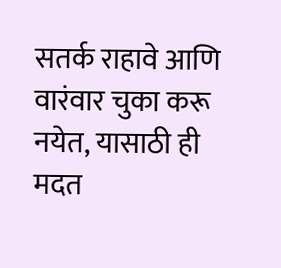सतर्क राहावे आणि वारंवार चुका करू नयेत, यासाठी ही मदत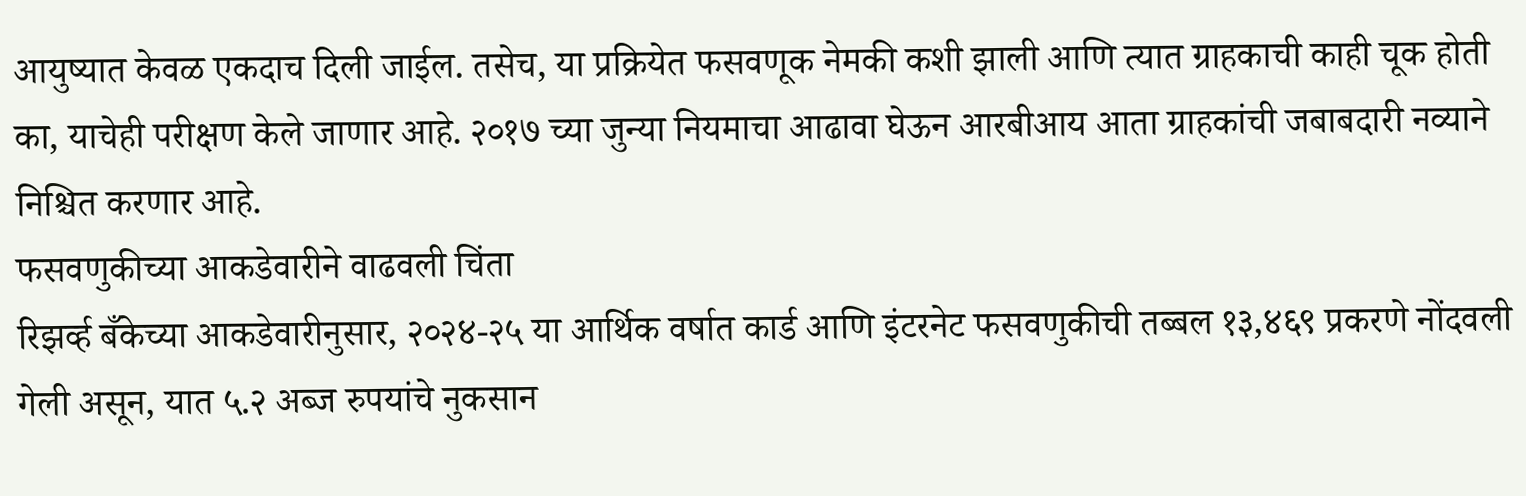आयुष्यात केवळ एकदाच दिली जाईल. तसेच, या प्रक्रियेत फसवणूक नेमकी कशी झाली आणि त्यात ग्राहकाची काही चूक होती का, याचेही परीक्षण केले जाणार आहे. २०१७ च्या जुन्या नियमाचा आढावा घेऊन आरबीआय आता ग्राहकांची जबाबदारी नव्याने निश्चित करणार आहे.
फसवणुकीच्या आकडेवारीने वाढवली चिंता
रिझर्व्ह बँकेच्या आकडेवारीनुसार, २०२४-२५ या आर्थिक वर्षात कार्ड आणि इंटरनेट फसवणुकीची तब्बल १३,४६९ प्रकरणे नोंदवली गेली असून, यात ५.२ अब्ज रुपयांचे नुकसान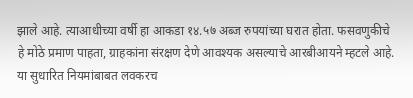झाले आहे. त्याआधीच्या वर्षी हा आकडा १४.५७ अब्ज रुपयांच्या घरात होता. फसवणुकीचे हे मोठे प्रमाण पाहता, ग्राहकांना संरक्षण देणे आवश्यक असल्याचे आरबीआयने म्हटले आहे. या सुधारित नियमांबाबत लवकरच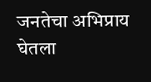जनतेचा अभिप्राय घेतला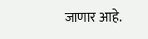जाणार आहे.